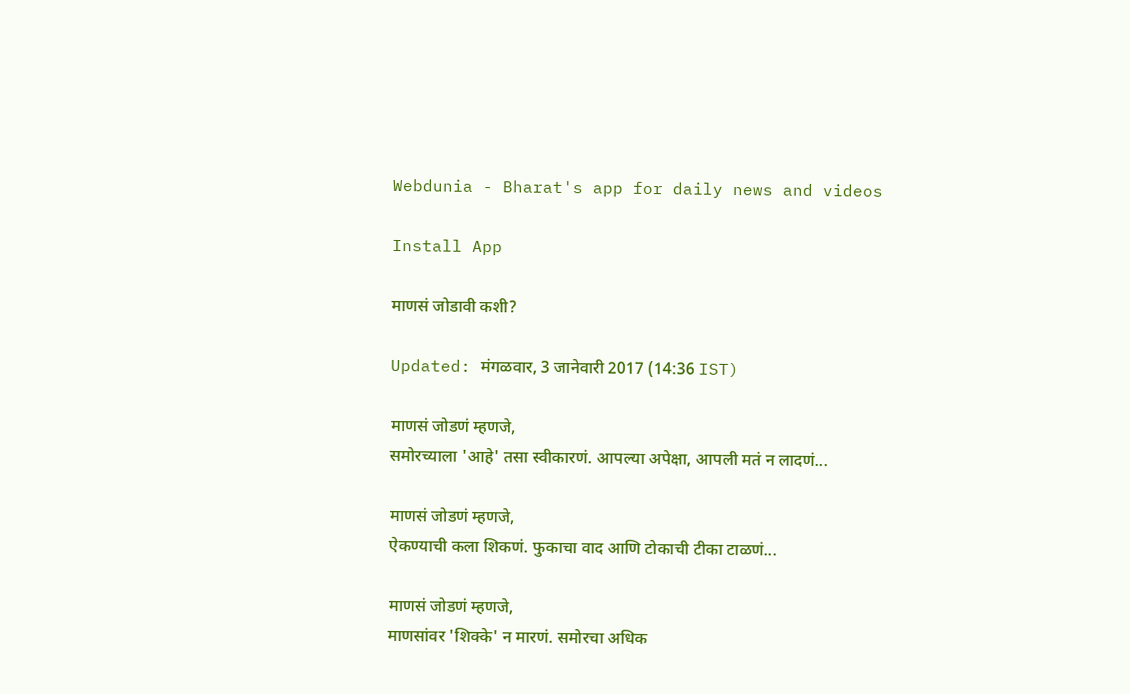Webdunia - Bharat's app for daily news and videos

Install App

माणसं जोडावी कशी?

Updated: मंगळवार, 3 जानेवारी 2017 (14:36 IST)

माणसं जोडणं म्हणजे,
समोरच्याला 'आहे' तसा स्वीकारणं. आपल्या अपेक्षा, आपली मतं न लादणं...

माणसं जोडणं म्हणजे,
ऐकण्याची कला शिकणं. फुकाचा वाद आणि टोकाची टीका टाळणं...

माणसं जोडणं म्हणजे,
माणसांवर 'शिक्के' न मारणं. समोरचा अधिक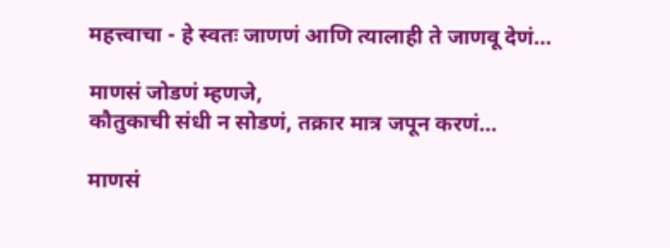महत्त्वाचा - हे स्वतः जाणणं आणि त्यालाही ते जाणवू देणं...

माणसं जोडणं म्हणजे,
कौतुकाची संधी न सोडणं, तक्रार मात्र जपून करणं...

माणसं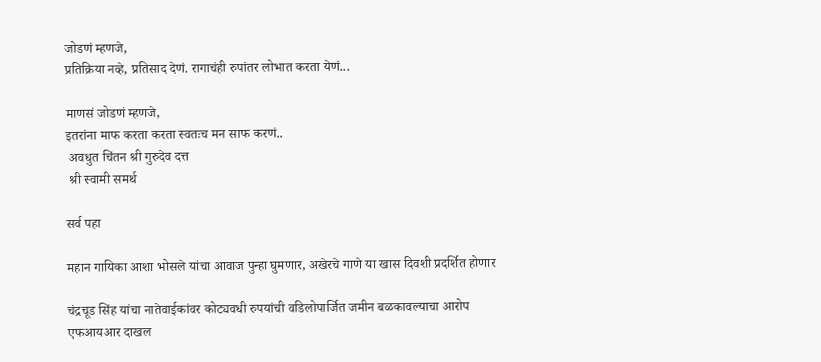जोडणं म्हणजे,
प्रतिक्रिया नव्हे, प्रतिसाद देणं. रागाचंही रुपांतर लोभात करता येणं...

माणसं जोडणं म्हणजे,
इतरांना माफ करता करता स्वतःच मन साफ करणं..
 अवधुत चिंतन श्री गुरुदेव दत्त
 श्री स्वामी समर्थ

सर्व पहा

महान गायिका आशा भोसले यांचा आवाज पुन्हा घुमणार, अखेरचे गाणे या खास दिवशी प्रदर्शित होणार

चंद्रचूड सिंह यांचा नातेवाईकांवर कोट्यवधी रुपयांची वडिलोपार्जित जमीन बळकावल्याचा आरोप एफआयआर दाखल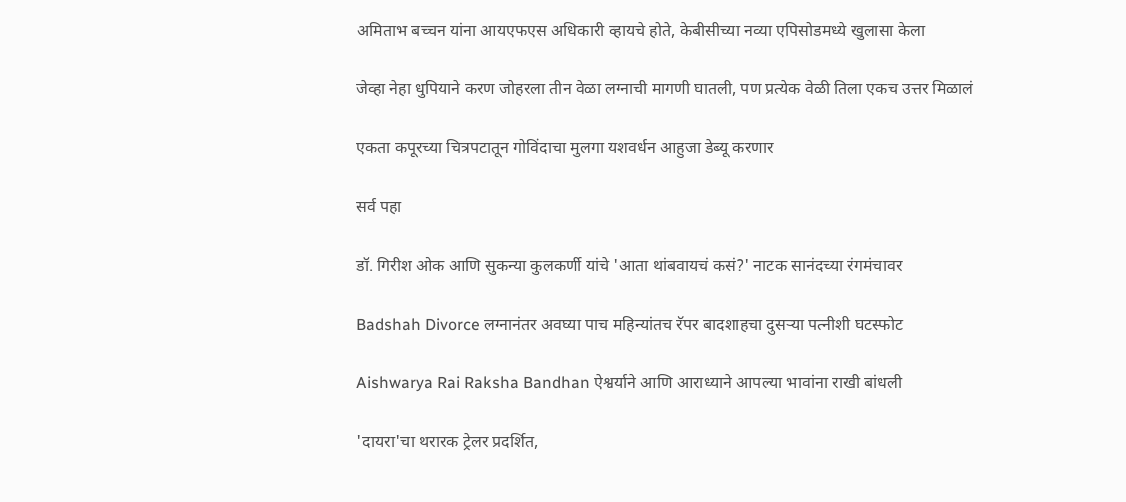अमिताभ बच्चन यांना आयएफएस अधिकारी व्हायचे होते, केबीसीच्या नव्या एपिसोडमध्ये खुलासा केला

जेव्हा नेहा धुपियाने करण जोहरला तीन वेळा लग्नाची मागणी घातली, पण प्रत्येक वेळी तिला एकच उत्तर मिळालं

एकता कपूरच्या चित्रपटातून गोविंदाचा मुलगा यशवर्धन आहुजा डेब्यू करणार

सर्व पहा

डॉ. गिरीश ओक आणि सुकन्या कुलकर्णी यांचे 'आता थांबवायचं कसं?' नाटक सानंदच्या रंगमंचावर

Badshah Divorce लग्नानंतर अवघ्या पाच महिन्यांतच रॅपर बादशाहचा दुसऱ्या पत्नीशी घटस्फोट

Aishwarya Rai Raksha Bandhan ऐश्वर्याने आणि आराध्याने आपल्या भावांना राखी बांधली

'दायरा'चा थरारक ट्रेलर प्रदर्शित,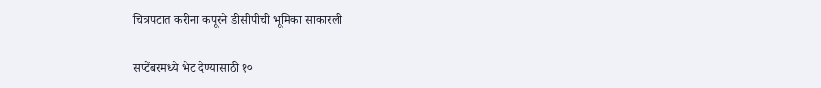चित्रपटात करीना कपूरने डीसीपीची भूमिका साकारली

सप्टेंबरमध्ये भेट देण्यासाठी १०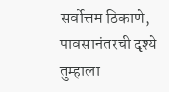सर्वोत्तम ठिकाणे, पावसानंतरची दृश्ये तुम्हाला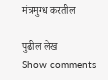मंत्रमुग्ध करतील

पुढील लेख
Show comments